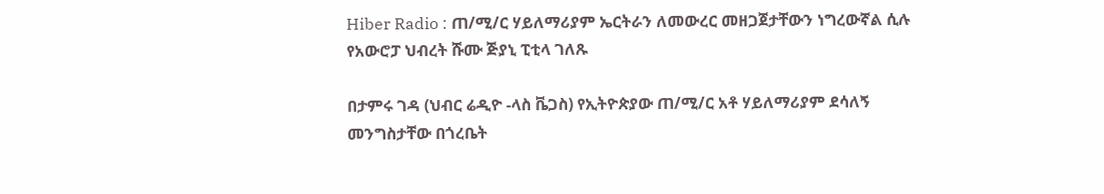Hiber Radio : ጠ/ሚ/ር ሃይለማሪያም ኤርትራን ለመውረር መዘጋጀታቸውን ነግረውኛል ሲሉ የአውሮፓ ህብረት ሹሙ ጅያኒ ፒቲላ ገለጹ

በታምሩ ገዳ (ህብር ሬዲዮ -ላስ ቬጋስ) የኢትዮጵያው ጠ/ሚ/ር አቶ ሃይለማሪያም ደሳለኝ መንግስታቸው በጎረቤት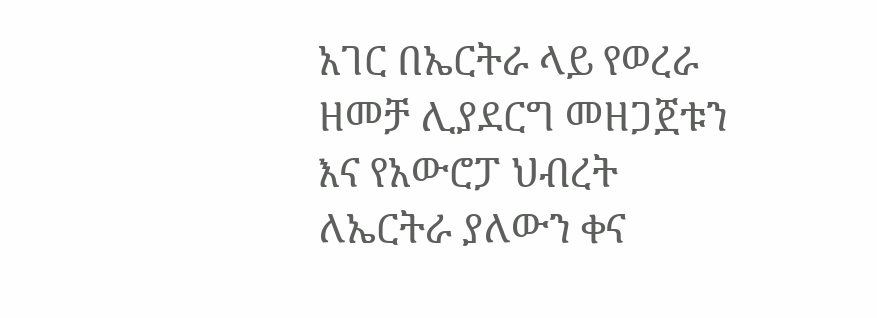አገር በኤርትራ ላይ የወረራ ዘመቻ ሊያደርግ መዘጋጀቱን እና የአውሮፓ ህብረት ለኤርትራ ያለውን ቀና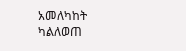አመለካከት ካልለወጠ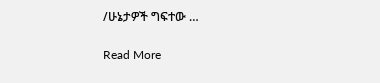/ሁኔታዎች ግፍተው …

Read More